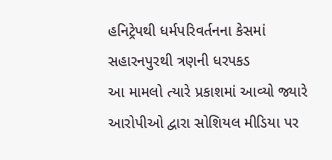હનિટ્રેપથી ધર્મપરિવર્તનના કેસમાં સહારનપુરથી ત્રણની ધરપકડ
આ મામલો ત્યારે પ્રકાશમાં આવ્યો જ્યારે આરોપીઓ દ્વારા સોશિયલ મીડિયા પર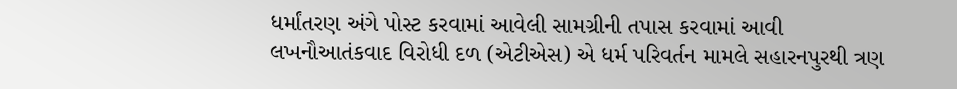ધર્માંતરણ અંગે પોસ્ટ કરવામાં આવેલી સામગ્રીની તપાસ કરવામાં આવી લખનૌઆતંકવાદ વિરોધી દળ (એટીએસ) એ ધર્મ પરિવર્તન મામલે સહારનપુરથી ત્રણ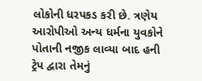લોકોની ધરપકડ કરી છે. ત્રણેય આરોપીઓ અન્ય ધર્મના યુવકોને પોતાની નજીક લાવ્યા બાદ હની ટ્રેપ દ્વારા તેમનું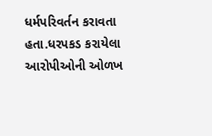ધર્મપરિવર્તન કરાવતા હતા.ધરપકડ કરાયેલા આરોપીઓની ઓળખ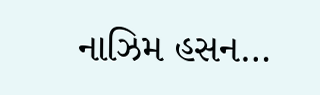નાઝિમ હસન…